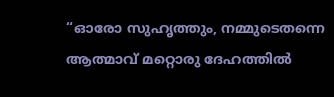“ഓരോ സുഹൃത്തും, നമ്മുടെതന്നെ ആത്മാവ് മറ്റൊരു ദേഹത്തില്‍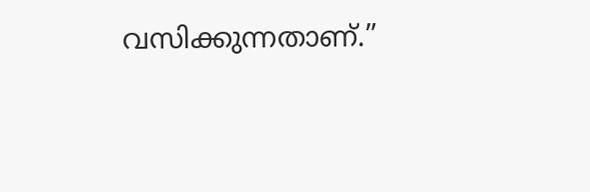വസിക്കുന്നതാണ്.”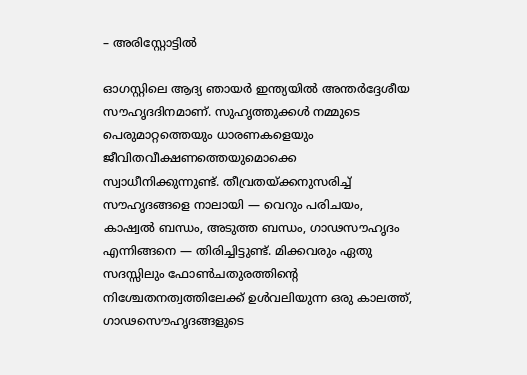– അരിസ്റ്റോട്ടില്‍

ഓഗസ്റ്റിലെ ആദ്യ ഞായര്‍ ഇന്ത്യയില്‍ അന്തര്‍ദ്ദേശീയ സൗഹൃദദിനമാണ്. സുഹൃത്തുക്കള്‍ നമ്മുടെ പെരുമാറ്റത്തെയും ധാരണകളെയും ജീവിതവീക്ഷണത്തെയുമൊക്കെ സ്വാധീനിക്കുന്നുണ്ട്. തീവ്രതയ്ക്കനുസരിച്ച് സൗഹൃദങ്ങളെ നാലായി — വെറും പരിചയം, കാഷ്വല്‍ ബന്ധം, അടുത്ത ബന്ധം, ഗാഢസൗഹൃദം എന്നിങ്ങനെ — തിരിച്ചിട്ടുണ്ട്. മിക്കവരും ഏതു സദസ്സിലും ഫോണ്‍ചതുരത്തിന്‍റെ നിശ്ചേതനത്വത്തിലേക്ക് ഉള്‍വലിയുന്ന ഒരു കാലത്ത്, ഗാഢസൌഹൃദങ്ങളുടെ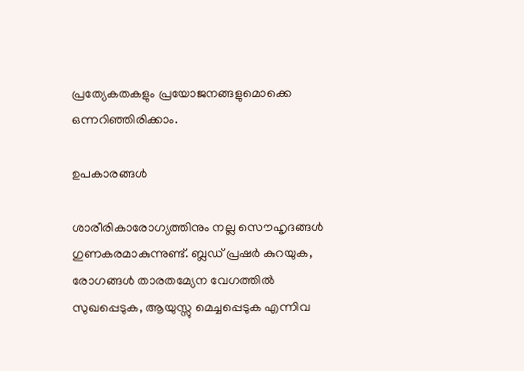പ്രത്യേകതകളും പ്രയോജനങ്ങളുമൊക്കെ ഒന്നറിഞ്ഞിരിക്കാം.

ഉപകാരങ്ങള്‍

ശാരീരികാരോഗ്യത്തിനും നല്ല സൌഹൃദങ്ങള്‍ ഗുണകരമാകുന്നുണ്ട്. ബ്ലഡ് പ്രഷര്‍ കുറയുക, രോഗങ്ങള്‍ താരതമ്യേന വേഗത്തില്‍ സുഖപ്പെടുക, ആയുസ്സു മെച്ചപ്പെടുക എന്നിവ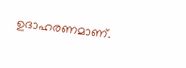ഉദാഹരണമാണ്.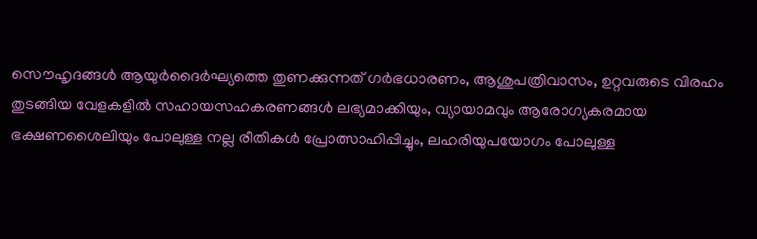സൌഹൃദങ്ങള്‍ ആയുര്‍ദൈര്‍ഘ്യത്തെ തുണക്കുന്നത് ഗര്‍ഭധാരണം, ആശുപത്രിവാസം, ഉറ്റവരുടെ വിരഹം തുടങ്ങിയ വേളകളില്‍ സഹായസഹകരണങ്ങള്‍ ലഭ്യമാക്കിയും, വ്യായാമവും ആരോഗ്യകരമായ ഭക്ഷണശൈലിയും പോലുള്ള നല്ല രീതികള്‍ പ്രോത്സാഹിപ്പിച്ചും, ലഹരിയുപയോഗം പോലുള്ള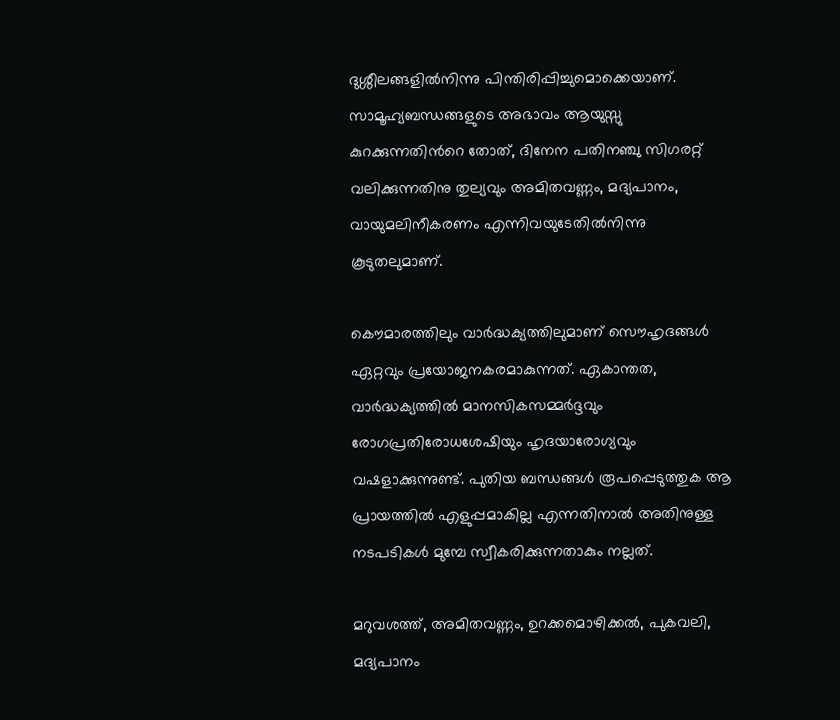ദുശ്ശീലങ്ങളില്‍നിന്നു പിന്തിരിപ്പിച്ചുമൊക്കെയാണ്. സാമൂഹ്യബന്ധങ്ങളുടെ അഭാവം ആയുസ്സു കുറക്കുന്നതിന്‍റെ തോത്, ദിനേന പതിനഞ്ചു സിഗരറ്റ് വലിക്കുന്നതിനു തുല്യവും അമിതവണ്ണം, മദ്യപാനം, വായുമലിനീകരണം എന്നിവയുടേതില്‍നിന്നു കൂടുതലുമാണ്.

കൌമാരത്തിലും വാര്‍ദ്ധക്യത്തിലുമാണ് സൌഹൃദങ്ങള്‍ ഏറ്റവും പ്രയോജനകരമാകുന്നത്. ഏകാന്തത, വാര്‍ദ്ധക്യത്തില്‍ മാനസികസമ്മര്‍ദ്ദവും രോഗപ്രതിരോധശേഷിയും ഹൃദയാരോഗ്യവും വഷളാക്കുന്നുണ്ട്. പുതിയ ബന്ധങ്ങള്‍ രൂപപ്പെടുത്തുക ആ പ്രായത്തില്‍ എളുപ്പമാകില്ല എന്നതിനാല്‍ അതിനുള്ള നടപടികള്‍ മുമ്പേ സ്വീകരിക്കുന്നതാകും നല്ലത്.

മറുവശത്ത്, അമിതവണ്ണം, ഉറക്കമൊഴിക്കല്‍, പുകവലി, മദ്യപാനം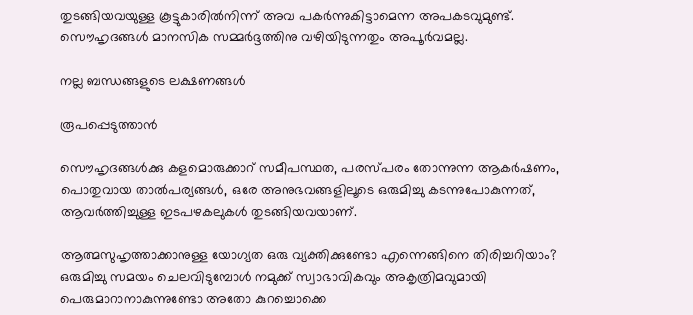തുടങ്ങിയവയുള്ള കൂട്ടുകാരില്‍നിന്ന് അവ പകര്‍ന്നുകിട്ടാമെന്ന അപകടവുമുണ്ട്. സൌഹൃദങ്ങള്‍ മാനസിക സമ്മര്‍ദ്ദത്തിനു വഴിയിടുന്നതും അപൂര്‍വമല്ല.

നല്ല ബന്ധങ്ങളുടെ ലക്ഷണങ്ങള്‍

രൂപപ്പെടുത്താന്‍

സൌഹൃദങ്ങള്‍ക്കു കളമൊരുക്കാറ് സമീപസ്ഥത, പരസ്പരം തോന്നുന്ന ആകര്‍ഷണം, പൊതുവായ താല്‍പര്യങ്ങള്‍, ഒരേ അനുഭവങ്ങളിലൂടെ ഒരുമിച്ചു കടന്നുപോകുന്നത്, ആവര്‍ത്തിച്ചുള്ള ഇടപഴകലുകള്‍ തുടങ്ങിയവയാണ്.

ആത്മസുഹൃത്താക്കാനുള്ള യോഗ്യത ഒരു വ്യക്തിക്കുണ്ടോ എന്നെങ്ങിനെ തിരിച്ചറിയാം? ഒരുമിച്ചു സമയം ചെലവിടുമ്പോള്‍ നമുക്ക് സ്വാഭാവികവും അകൃത്രിമവുമായി പെരുമാറാനാകുന്നുണ്ടോ അതോ കുറച്ചൊക്കെ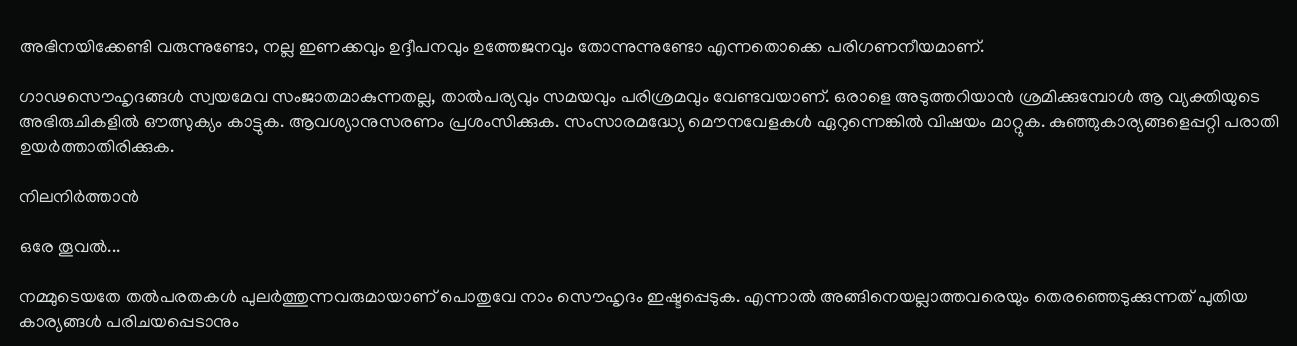അഭിനയിക്കേണ്ടി വരുന്നുണ്ടോ, നല്ല ഇണക്കവും ഉദ്ദീപനവും ഉത്തേജനവും തോന്നുന്നുണ്ടോ എന്നതൊക്കെ പരിഗണനീയമാണ്.

ഗാഢസൌഹൃദങ്ങള്‍ സ്വയമേവ സംജാതമാകുന്നതല്ല, താല്‍പര്യവും സമയവും പരിശ്രമവും വേണ്ടവയാണ്. ഒരാളെ അടുത്തറിയാന്‍ ശ്രമിക്കുമ്പോള്‍ ആ വ്യക്തിയുടെ അഭിരുചികളില്‍ ഔത്സുക്യം കാട്ടുക. ആവശ്യാനുസരണം പ്രശംസിക്കുക. സംസാരമദ്ധ്യേ മൌനവേളകള്‍ ഏറുന്നെങ്കില്‍ വിഷയം മാറ്റുക. കുഞ്ഞുകാര്യങ്ങളെപ്പറ്റി പരാതി ഉയര്‍ത്താതിരിക്കുക.

നിലനിര്‍ത്താന്‍

ഒരേ തൂവല്‍...

നമ്മുടെയതേ തല്‍പരതകള്‍ പുലര്‍ത്തുന്നവരുമായാണ് പൊതുവേ നാം സൌഹൃദം ഇഷ്ടപ്പെടുക. എന്നാല്‍ അങ്ങിനെയല്ലാത്തവരെയും തെരഞ്ഞെടുക്കുന്നത് പുതിയ കാര്യങ്ങള്‍ പരിചയപ്പെടാനും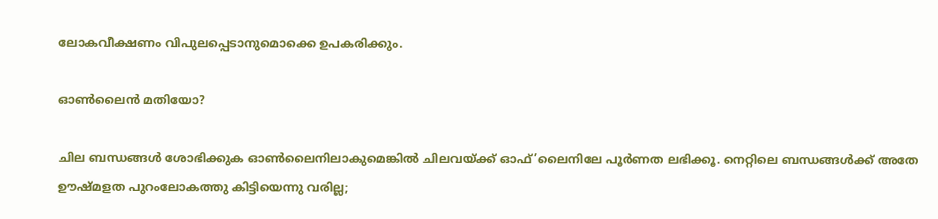ലോകവീക്ഷണം വിപുലപ്പെടാനുമൊക്കെ ഉപകരിക്കും.

ഓണ്‍ലൈന്‍ മതിയോ?

ചില ബന്ധങ്ങള്‍ ശോഭിക്കുക ഓണ്‍ലൈനിലാകുമെങ്കില്‍ ചിലവയ്ക്ക് ഓഫ്’ലൈനിലേ പൂര്‍ണത ലഭിക്കൂ. നെറ്റിലെ ബന്ധങ്ങള്‍ക്ക് അതേ ഊഷ്മളത പുറംലോകത്തു കിട്ടിയെന്നു വരില്ല;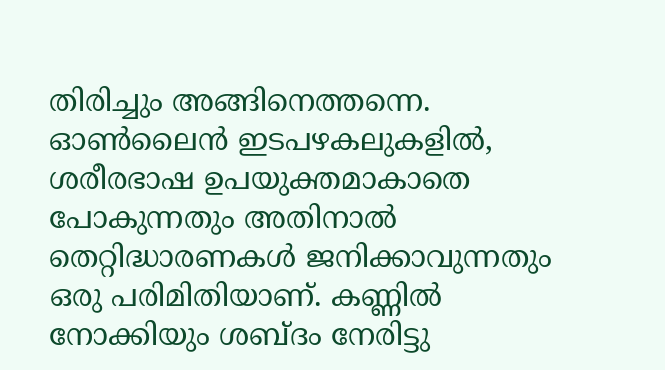തിരിച്ചും അങ്ങിനെത്തന്നെ. ഓണ്‍ലൈന്‍ ഇടപഴകലുകളില്‍, ശരീരഭാഷ ഉപയുക്തമാകാതെ പോകുന്നതും അതിനാല്‍ തെറ്റിദ്ധാരണകള്‍ ജനിക്കാവുന്നതും ഒരു പരിമിതിയാണ്. കണ്ണില്‍ നോക്കിയും ശബ്ദം നേരിട്ടു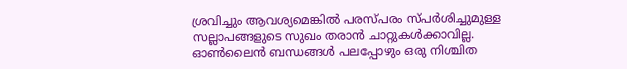ശ്രവിച്ചും ആവശ്യമെങ്കില്‍ പരസ്പരം സ്പര്‍ശിച്ചുമുള്ള സല്ലാപങ്ങളുടെ സുഖം തരാന്‍ ചാറ്റുകള്‍ക്കാവില്ല. ഓണ്‍ലൈന്‍ ബന്ധങ്ങള്‍ പലപ്പോഴും ഒരു നിശ്ചിത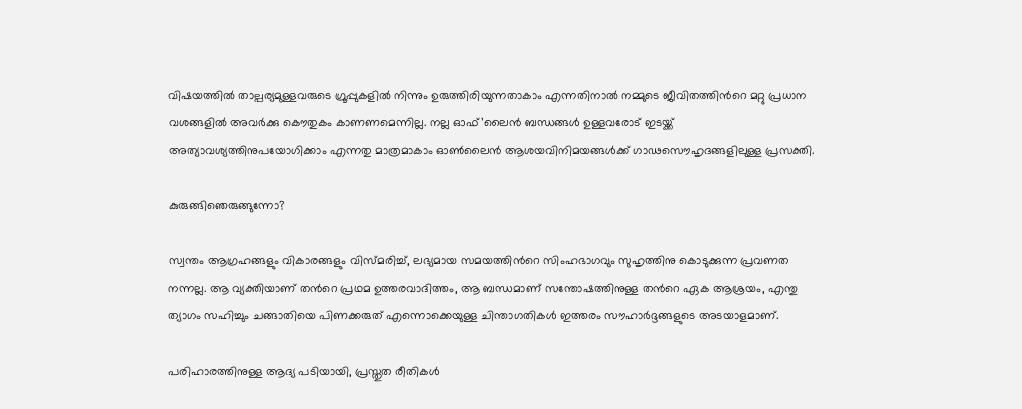വിഷയത്തില്‍ താല്പര്യമുള്ളവരുടെ ഗ്രൂപ്പുകളില്‍ നിന്നും ഉരുത്തിരിയുന്നതാകാം എന്നതിനാല്‍ നമ്മുടെ ജീവിതത്തിന്‍റെ മറ്റു പ്രധാന വശങ്ങളില്‍ അവര്‍ക്കു കൌതുകം കാണണമെന്നില്ല. നല്ല ഓഫ്’ലൈന്‍ ബന്ധങ്ങള്‍ ഉള്ളവരോട് ഇടയ്ക്ക് അത്യാവശ്യത്തിനുപയോഗിക്കാം എന്നതു മാത്രമാകാം ഓണ്‍ലൈന്‍ ആശയവിനിമയങ്ങള്‍ക്ക് ഗാഢസൌഹൃദങ്ങളിലുള്ള പ്രസക്തി.

കുരുങ്ങിഞെരുങ്ങുന്നോ?

സ്വന്തം ആഗ്രഹങ്ങളും വികാരങ്ങളും വിസ്മരിച്ച്, ലഭ്യമായ സമയത്തിന്‍റെ സിംഹഭാഗവും സുഹൃത്തിനു കൊടുക്കുന്ന പ്രവണത നന്നല്ല. ആ വ്യക്തിയാണ് തന്‍റെ പ്രഥമ ഉത്തരവാദിത്തം, ആ ബന്ധമാണ് സന്തോഷത്തിനുള്ള തന്‍റെ ഏക ആശ്രയം, എന്തു ത്യാഗം സഹിച്ചും ചങ്ങാതിയെ പിണക്കരുത് എന്നൊക്കെയുള്ള ചിന്താഗതികള്‍ ഇത്തരം സൗഹാര്‍ദ്ദങ്ങളുടെ അടയാളമാണ്.

പരിഹാരത്തിനുള്ള ആദ്യ പടിയായി, പ്രസ്തുത രീതികള്‍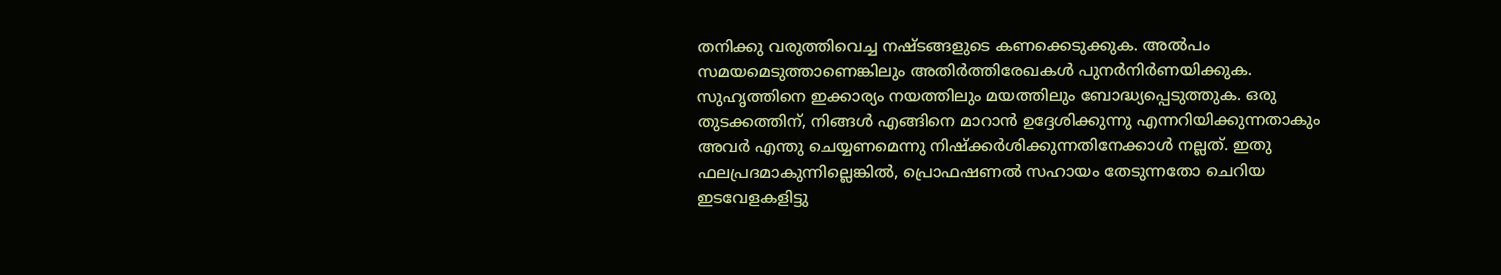തനിക്കു വരുത്തിവെച്ച നഷ്ടങ്ങളുടെ കണക്കെടുക്കുക. അല്‍പം സമയമെടുത്താണെങ്കിലും അതിര്‍ത്തിരേഖകള്‍ പുനര്‍നിര്‍ണയിക്കുക. സുഹൃത്തിനെ ഇക്കാര്യം നയത്തിലും മയത്തിലും ബോദ്ധ്യപ്പെടുത്തുക. ഒരു തുടക്കത്തിന്, നിങ്ങള്‍ എങ്ങിനെ മാറാന്‍ ഉദ്ദേശിക്കുന്നു എന്നറിയിക്കുന്നതാകും അവര്‍ എന്തു ചെയ്യണമെന്നു നിഷ്ക്കര്‍ശിക്കുന്നതിനേക്കാള്‍ നല്ലത്. ഇതു ഫലപ്രദമാകുന്നില്ലെങ്കില്‍, പ്രൊഫഷണല്‍ സഹായം തേടുന്നതോ ചെറിയ ഇടവേളകളിട്ടു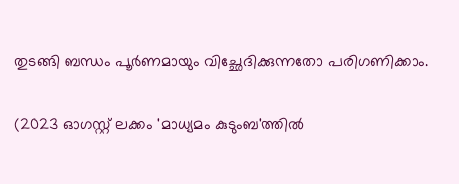തുടങ്ങി ബന്ധം പൂര്‍ണമായും വിച്ഛേദിക്കുന്നതോ പരിഗണിക്കാം.

(2023 ഓഗസ്റ്റ് ലക്കം 'മാധ്യമം കുടുംബ'ത്തില്‍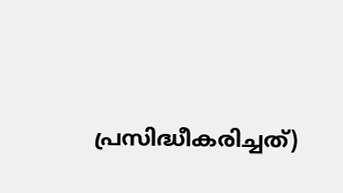പ്രസിദ്ധീകരിച്ചത്)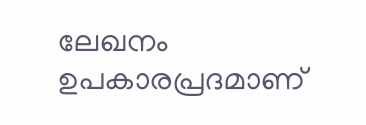ലേഖനം ഉപകാരപ്രദമാണ്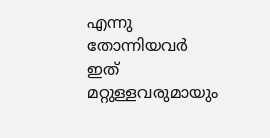എന്നു തോന്നിയവര്‍ ഇത് മറ്റുള്ളവരുമായും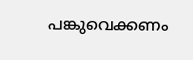പങ്കുവെക്കണം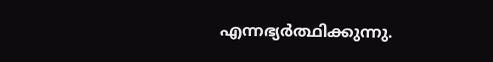എന്നഭ്യര്‍ത്ഥിക്കുന്നു.